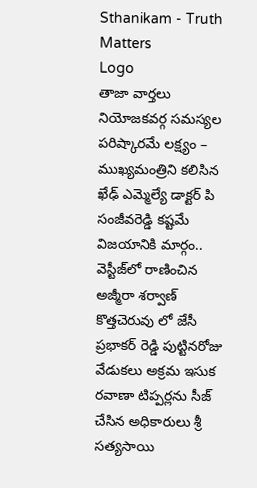Sthanikam - Truth Matters
Logo
తాజా వార్తలు
నియోజకవర్గ సమస్యల పరిష్కారమే లక్ష్యం – ముఖ్యమంత్రిని కలిసిన ఖేఢ్ ఎమ్మెల్యే డాక్టర్ పి సంజీవరెడ్డి కష్టమే విజయానికి మార్గం.. వెస్టీజ్‌లో రాణించిన అజ్మీరా శర్వాణ్ కొత్తచెరువు లో జేసీ ప్రభాకర్ రెడ్డి పుట్టినరోజు వేడుకలు అక్రమ ఇసుక రవాణా టిప్పర్లను సీజ్ చేసిన అధికారులు శ్రీ సత్యసాయి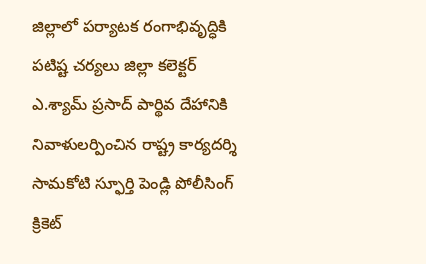జిల్లాలో పర్యాటక రంగాభివృద్ధికి పటిష్ట చర్యలు జిల్లా కలెక్టర్ ఎ.శ్యామ్ ప్రసాద్ పార్థివ దేహానికి నివాళులర్పించిన రాష్ట్ర కార్యదర్శి సామకోటి స్ఫూర్తి పెండ్లి పోలీసింగ్ క్రికెట్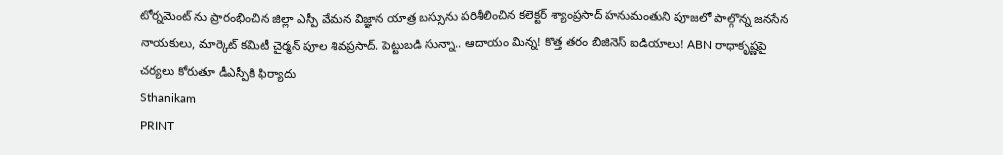టోర్నమెంట్ ను ప్రారంభించిన జిల్లా ఎస్పీ వేమన విజ్ఞాన యాత్ర బస్సును పరిశీలించిన కలెక్టర్ శ్యాంప్రసాద్ హనుమంతుని పూజలో పాల్గొన్న జనసేన నాయకులు, మార్కెట్ కమిటీ చైర్మన్ పూల శివప్రసాద్. పెట్టుబడి సున్నా.. ఆదాయం మిన్న! కొత్త తరం బిజినెస్ ఐడియాలు! ABN రాధాకృష్ణపై చర్యలు కోరుతూ డీఎస్పీకి ఫిర్యాదు
Sthanikam
PRINT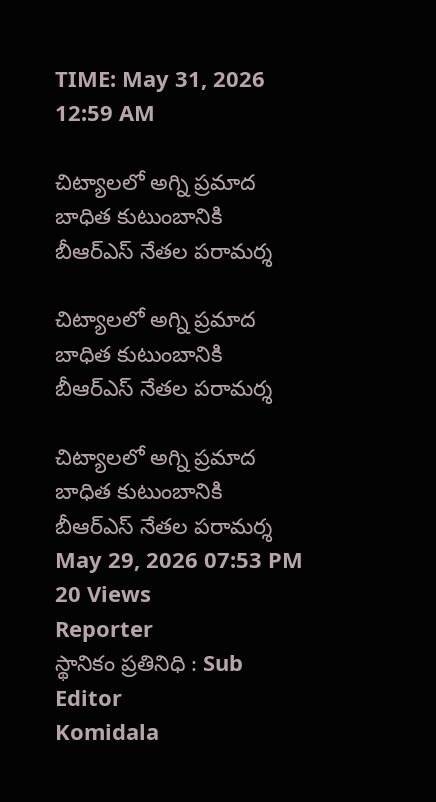TIME: May 31, 2026 12:59 AM

చిట్యాలలో అగ్ని ప్రమాద బాధిత కుటుంబానికి బీఆర్‌ఎస్ నేతల పరామర్శ

చిట్యాలలో అగ్ని ప్రమాద బాధిత కుటుంబానికి బీఆర్‌ఎస్ నేతల పరామర్శ

చిట్యాలలో అగ్ని ప్రమాద బాధిత కుటుంబానికి బీఆర్‌ఎస్ నేతల పరామర్శ
May 29, 2026 07:53 PM 20 Views
Reporter
స్థానికం ప్రతినిధి : Sub Editor
Komidala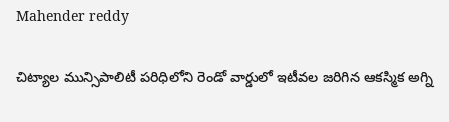Mahender reddy

చిట్యాల మున్సిపాలిటీ పరిధిలోని రెండో వార్డులో ఇటీవల జరిగిన ఆకస్మిక అగ్ని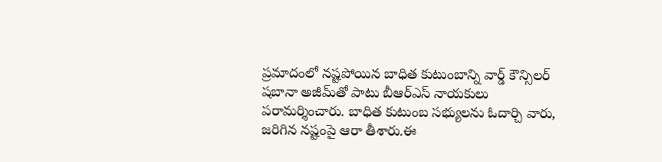ప్రమాదంలో నష్టపోయిన బాధిత కుటుంబాన్ని వార్డ్ కౌన్సిలర్ షబానా అజీమ్‌తో పాటు బీఆర్‌ఎస్ నాయకులు పరామర్శించారు. బాధిత కుటుంబ సభ్యులను ఓదార్చి వారు, జరిగిన నష్టంపై ఆరా తీశారు.ఈ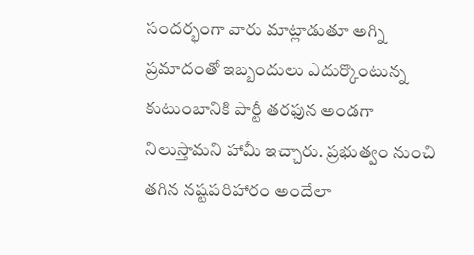సందర్భంగా వారు మాట్లాడుతూ అగ్ని ప్రమాదంతో ఇబ్బందులు ఎదుర్కొంటున్న కుటుంబానికి పార్టీ తరఫున అండగా నిలుస్తామని హామీ ఇచ్చారు. ప్రభుత్వం నుంచి తగిన నష్టపరిహారం అందేలా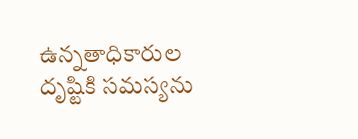ఉన్నతాధికారుల దృష్టికి సమస్యను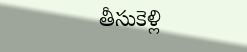తీసుకెళ్లి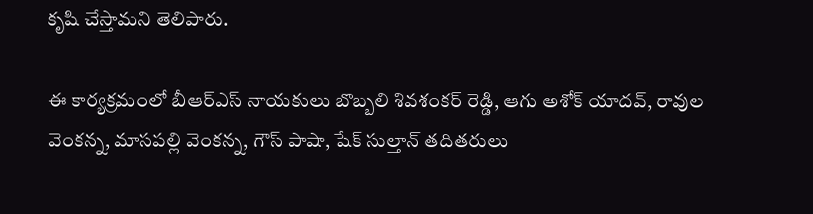కృషి చేస్తామని తెలిపారు.

ఈ కార్యక్రమంలో బీఆర్‌ఎస్ నాయకులు బొబ్బలి శివశంకర్ రెడ్డి, ఆగు అశోక్ యాదవ్, రావుల వెంకన్న, మాసపల్లి వెంకన్న, గౌస్ పాషా, షేక్ సుల్తాన్ తదితరులు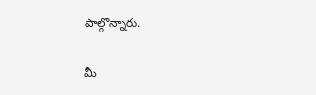పాల్గొన్నారు.

మీ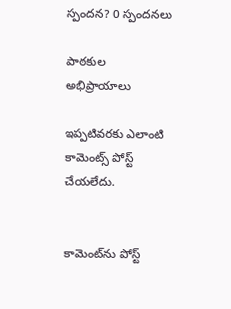స్పందన? 0 స్పందనలు

పాఠకుల అభిప్రాయాలు

ఇప్పటివరకు ఎలాంటి కామెంట్స్ పోస్ట్ చేయలేదు.


కామెంట్‌ను పోస్ట్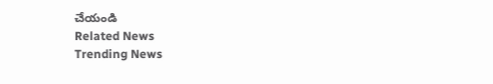చేయండి
Related News
Trending News